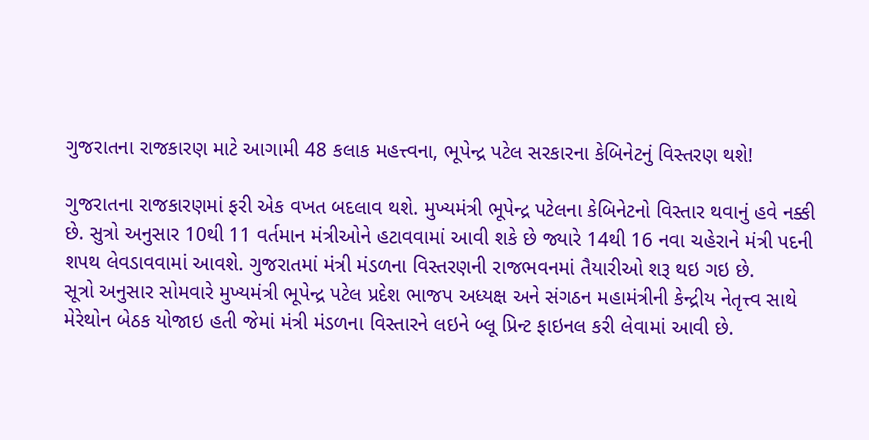ગુજરાતના રાજકારણ માટે આગામી 48 કલાક મહત્ત્વના, ભૂપેન્દ્ર પટેલ સરકારના કેબિનેટનું વિસ્તરણ થશે!

ગુજરાતના રાજકારણમાં ફરી એક વખત બદલાવ થશે. મુખ્યમંત્રી ભૂપેન્દ્ર પટેલના કેબિનેટનો વિસ્તાર થવાનું હવે નક્કી છે. સુત્રો અનુસાર 10થી 11 વર્તમાન મંત્રીઓને હટાવવામાં આવી શકે છે જ્યારે 14થી 16 નવા ચહેરાને મંત્રી પદની શપથ લેવડાવવામાં આવશે. ગુજરાતમાં મંત્રી મંડળના વિસ્તરણની રાજભવનમાં તૈયારીઓ શરૂ થઇ ગઇ છે.
સૂત્રો અનુસાર સોમવારે મુખ્યમંત્રી ભૂપેન્દ્ર પટેલ પ્રદેશ ભાજપ અધ્યક્ષ અને સંગઠન મહામંત્રીની કેન્દ્રીય નેતૃત્ત્વ સાથે મેરેથોન બેઠક યોજાઇ હતી જેમાં મંત્રી મંડળના વિસ્તારને લઇને બ્લૂ પ્રિન્ટ ફાઇનલ કરી લેવામાં આવી છે.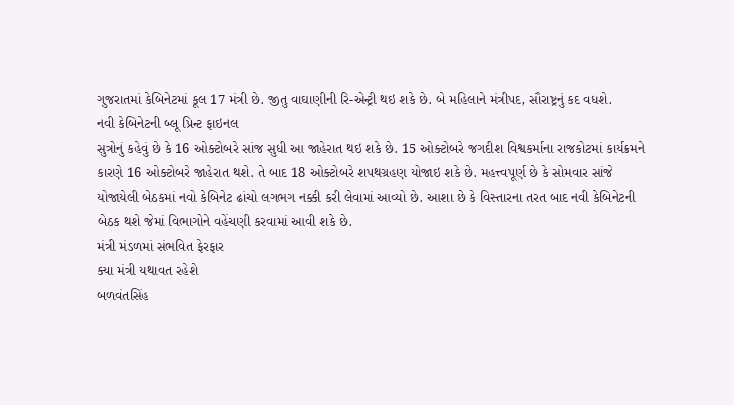ગુજરાતમાં કેબિનેટમાં કૂલ 17 મંત્રી છે. જીતુ વાઘાણીની રિ-એન્ટ્રી થઇ શકે છે. બે મહિલાને મંત્રીપદ, સૌરાષ્ટ્રનું કદ વધશે.
નવી કેબિનેટની બ્લૂ પ્રિન્ટ ફાઇનલ
સુત્રોનું કહેવું છે કે 16 ઓક્ટોબરે સાંજ સુધી આ જાહેરાત થઇ શકે છે. 15 ઓક્ટોબરે જગદીશ વિશ્વકર્માના રાજકોટમાં કાર્યક્રમને કારણે 16 ઓક્ટોબરે જાહેરાત થશે. તે બાદ 18 ઓક્ટોબરે શપથગ્રહણ યોજાઇ શકે છે. મહત્ત્વપૂર્ણ છે કે સોમવાર સાંજે યોજાયેલી બેઠકમાં નવો કેબિનેટ ઢાંચો લગભગ નક્કી કરી લેવામાં આવ્યો છે. આશા છે કે વિસ્તારના તરત બાદ નવી કેબિનેટની બેઠક થશે જેમાં વિભાગોને વહેંચણી કરવામાં આવી શકે છે.
મંત્રી મંડળમાં સંભવિત ફેરફાર
ક્યા મંત્રી યથાવત રહેશે
બળવંતસિંહ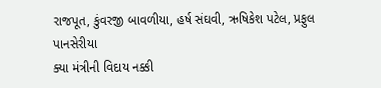રાજપૂત, કુંવરજી બાવળીયા, હર્ષ સંઘવી, ઋષિકેશ પટેલ, પ્રફુલ પાનસેરીયા
ક્યા મંત્રીની વિદાય નક્કી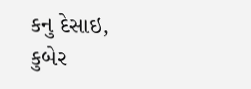કનુ દેસાઇ, કુબેર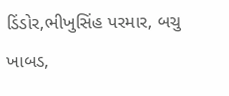ડિંડોર,ભીખુસિંહ પરમાર, બચુ ખાબડ,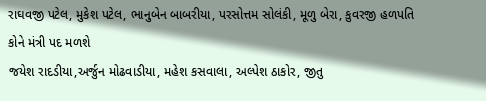રાઘવજી પટેલ, મુકેશ પટેલ, ભાનુબેન બાબરીયા, પરસોત્તમ સોલંકી, મૂળુ બેરા, કુવરજી હળપતિ
કોને મંત્રી પદ મળશે
જયેશ રાદડીયા,અર્જુન મોઢવાડીયા, મહેશ કસવાલા, અલ્પેશ ઠાકોર, જીતુ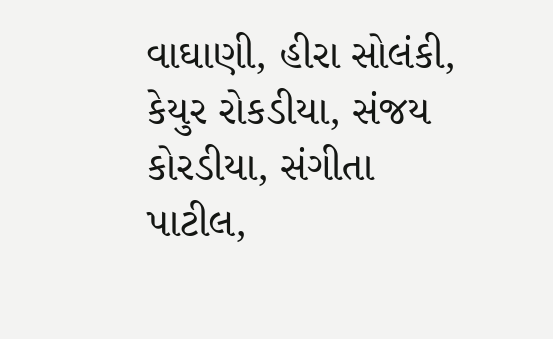વાઘાણી, હીરા સોલંકી, કેયુર રોકડીયા, સંજય કોરડીયા, સંગીતા પાટીલ,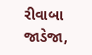રીવાબા જાડેજા,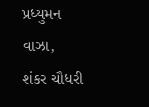પ્રધ્યુમન વાઝા, શંકર ચૌધરી